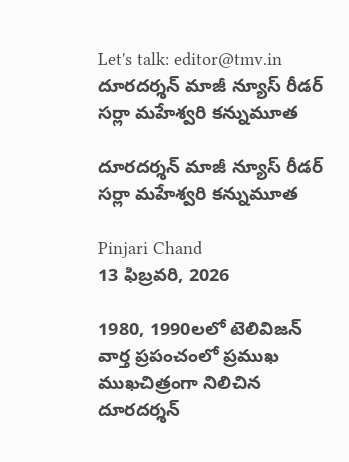Let's talk: editor@tmv.in
దూరదర్శన్ మాజీ న్యూస్ రీడర్ సర్లా మహేశ్వరి కన్నుమూత

దూరదర్శన్ మాజీ న్యూస్ రీడర్ సర్లా మహేశ్వరి కన్నుమూత

Pinjari Chand
13 ఫిబ్రవరి, 2026

1980, 1990లలో టెలివిజన్ వార్త ప్రపంచంలో ప్రముఖ ముఖచిత్రంగా నిలిచిన దూరదర్శన్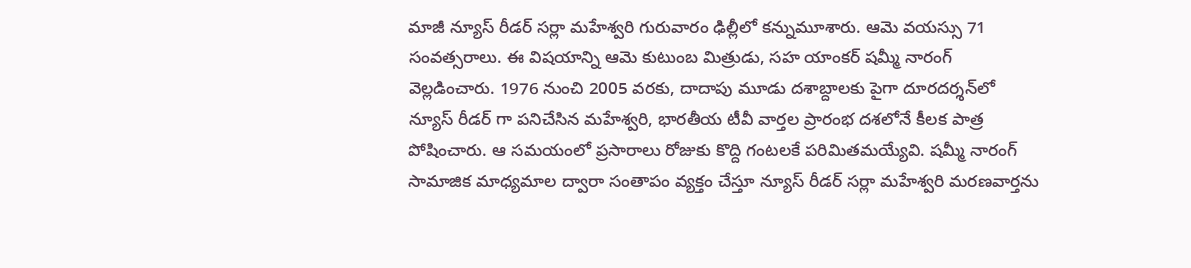మాజీ న్యూస్ రీడర్ సర్లా మహేశ్వరి గురువారం ఢిల్లీలో కన్నుమూశారు. ఆమె వయస్సు 71 సంవత్సరాలు. ఈ విషయాన్ని ఆమె కుటుంబ మిత్రుడు, సహ యాంకర్ షమ్మీ నారంగ్ వెల్లడించారు. 1976 నుంచి 2005 వరకు, దాదాపు మూడు దశాబ్దాలకు పైగా దూరదర్శన్‌లో న్యూస్ రీడర్ గా పనిచేసిన మహేశ్వరి, భారతీయ టీవీ వార్తల ప్రారంభ దశలోనే కీలక పాత్ర పోషించారు. ఆ సమయంలో ప్రసారాలు రోజుకు కొద్ది గంటలకే పరిమితమయ్యేవి. షమ్మీ నారంగ్ సామాజిక మాధ్యమాల ద్వారా సంతాపం వ్యక్తం చేస్తూ న్యూస్ రీడర్ సర్లా మహేశ్వరి మరణవార్తను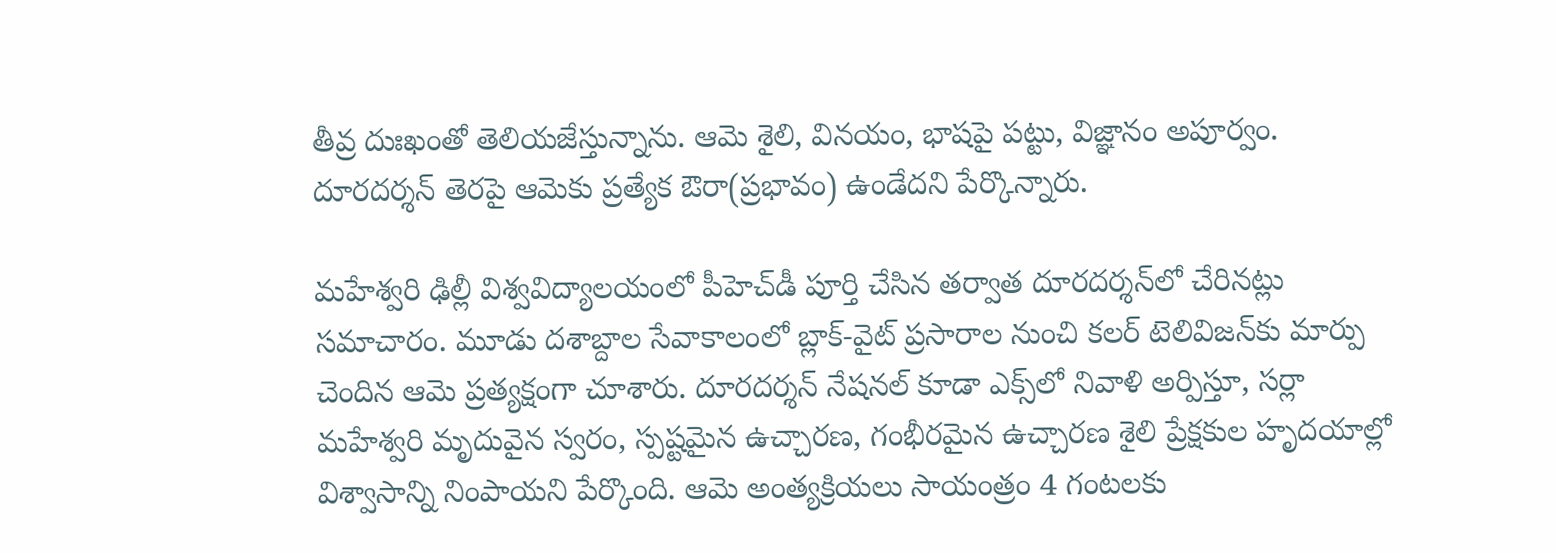తీవ్ర దుఃఖంతో తెలియజేస్తున్నాను. ఆమె శైలి, వినయం, భాషపై పట్టు, విజ్ఞానం అపూర్వం. దూరదర్శన్ తెరపై ఆమెకు ప్రత్యేక ఔరా(ప్రభావం) ఉండేదని పేర్కొన్నారు.

మహేశ్వరి ఢిల్లీ విశ్వవిద్యాలయంలో పీహెచ్‌డీ పూర్తి చేసిన తర్వాత దూరదర్శన్‌లో చేరినట్లు సమాచారం. మూడు దశాబ్దాల సేవాకాలంలో బ్లాక్-వైట్ ప్రసారాల నుంచి కలర్ టెలివిజన్‌కు మార్పు చెందిన ఆమె ప్రత్యక్షంగా చూశారు. దూరదర్శన్ నేషనల్ కూడా ఎక్స్‌లో నివాళి అర్పిస్తూ, సర్లా మహేశ్వరి మృదువైన స్వరం, స్పష్టమైన ఉచ్చారణ, గంభీరమైన ఉచ్చారణ శైలి ప్రేక్షకుల హృదయాల్లో విశ్వాసాన్ని నింపాయని పేర్కొంది. ఆమె అంత్యక్రియలు సాయంత్రం 4 గంటలకు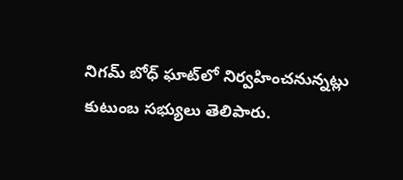నిగమ్ బోధ్ ఘాట్‌లో నిర్వహించనున్నట్లు కుటుంబ సభ్యులు తెలిపారు.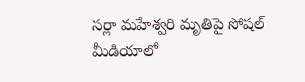సర్లా మహేశ్వరి మృతిపై సోషల్ మీడియాలో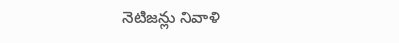నెటిజన్లు నివాళి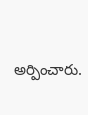అర్పించారు.